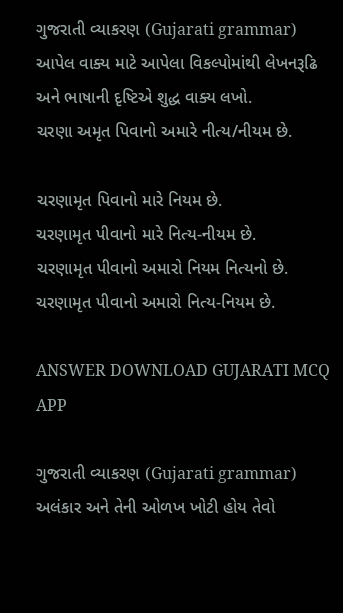ગુજરાતી વ્યાકરણ (Gujarati grammar)
આપેલ વાક્ય માટે આપેલા વિકલ્પોમાંથી લેખનરૂઢિ અને ભાષાની દૃષ્ટિએ શુદ્ધ વાક્ય લખો.
ચરણા અમૃત પિવાનો અમારે નીત્ય/નીયમ છે.

ચરણામૃત પિવાનો મારે નિયમ છે.
ચરણામૃત પીવાનો મારે નિત્ય-નીયમ છે.
ચરણામૃત પીવાનો અમારો નિયમ નિત્યનો છે.
ચરણામૃત પીવાનો અમારો નિત્ય-નિયમ છે.

ANSWER DOWNLOAD GUJARATI MCQ APP

ગુજરાતી વ્યાકરણ (Gujarati grammar)
અલંકાર અને તેની ઓળખ ખોટી હોય તેવો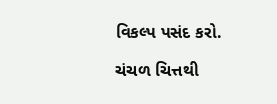વિકલ્પ પસંદ કરો.

ચંચળ ચિત્તથી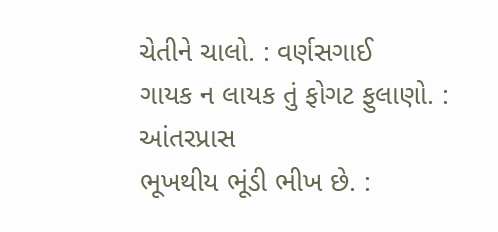ચેતીને ચાલો. : વર્ણસગાઈ
ગાયક ન લાયક તું ફોગટ ફુલાણો. : આંતરપ્રાસ
ભૂખથીય ભૂંડી ભીખ છે. :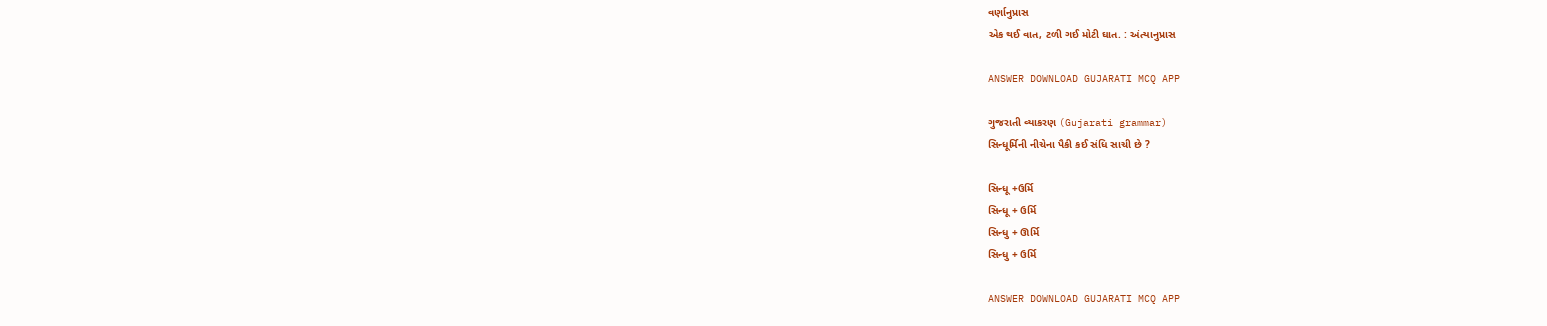વર્ણાનુપ્રાસ
એક થઈ વાત, ટળી ગઈ મોટી ઘાત. : અંત્યાનુપ્રાસ

ANSWER DOWNLOAD GUJARATI MCQ APP

ગુજરાતી વ્યાકરણ (Gujarati grammar)
સિન્ધૂર્મિની નીચેના પૈકી કઈ સંધિ સાચી છે ?

સિન્ધૂ +ઉર્મિ
સિન્ધૂ + ઉર્મિ
સિન્ધુ + ઊર્મિ
સિન્ધુ + ઉર્મિ

ANSWER DOWNLOAD GUJARATI MCQ APP